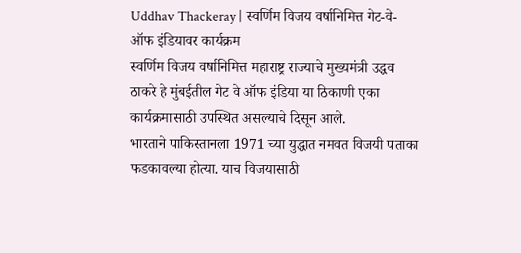Uddhav Thackeray | स्वर्णिम विजय वर्षानिमित्त गेट-वे-ऑफ इंडियावर कार्यक्रम
स्वर्णिम विजय वर्षानिमित्त महाराष्ट्र राज्याचे मुख्यमंत्री उद्धव ठाकरे हे मुंबईतील गेट वे ऑफ इंडिया या ठिकाणी एका कार्यक्रमासाठी उपस्थित असल्याचे दिसून आले.
भारताने पाकिस्तानला 1971 च्या युद्धात नमवत विजयी पताका फडकावल्या होत्या. याच विजयासाठी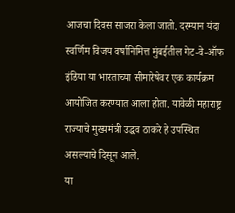आजचा दिवस साजरा केला जातो. दरम्यान यंदा स्वर्णिम विजय वर्षानिमित्त मुंबईतील गेट-वे-ऑफ इंडिया या भारताच्या सीमारेषेवर एक कार्यक्रम आयोजित करण्यात आला होता. यावेळी महाराष्ट्र राज्याचे मुख्यमंत्री उद्धव ठाकरे हे उपस्थित असल्याचे दिसून आले.
या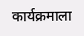कार्यक्रमाला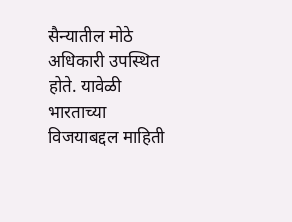सैन्यातील मोठे अधिकारी उपस्थित होते. यावेळी भारताच्या विजयाबद्दल माहिती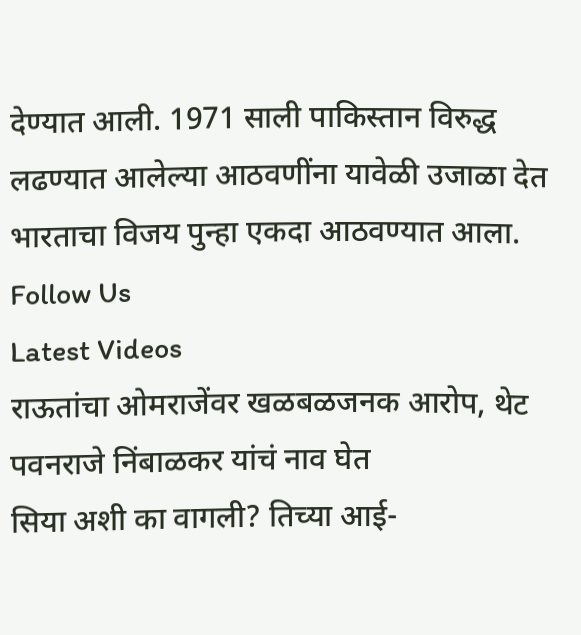देण्यात आली. 1971 साली पाकिस्तान विरुद्ध लढण्यात आलेल्या आठवणींना यावेळी उजाळा देत भारताचा विजय पुन्हा एकदा आठवण्यात आला.
Follow Us
Latest Videos
राऊतांचा ओमराजेंवर खळबळजनक आरोप, थेट पवनराजे निंबाळकर यांचं नाव घेत
सिया अशी का वागली? तिच्या आई-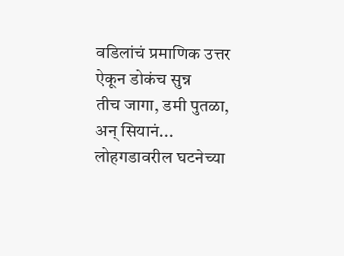वडिलांचं प्रमाणिक उत्तर ऐकून डोकंच सुन्न
तीच जागा, डमी पुतळा, अन् सियानं... लोहगडावरील घटनेच्या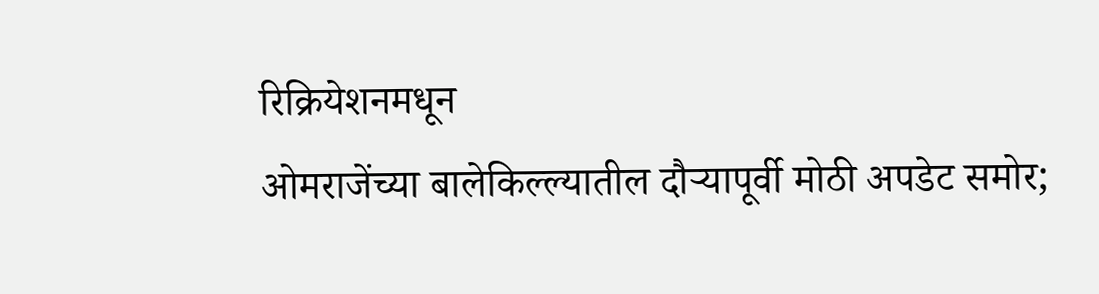रिक्रियेशनमधून
ओमराजेंच्या बालेकिल्ल्यातील दौऱ्यापूर्वी मोठी अपडेट समोर;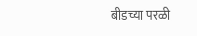बीडच्या परळी